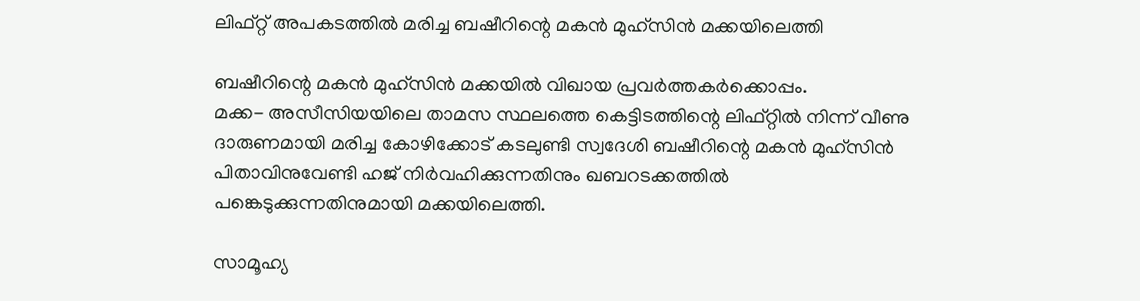ലിഫ്റ്റ് അപകടത്തില്‍ മരിച്ച ബഷീറിന്റെ മകന്‍ മുഹ്‌സിന്‍ മക്കയിലെത്തി

ബഷീറിന്റെ മകന്‍ മുഹ്‌സിന്‍ മക്കയില്‍ വിഖായ പ്രവര്‍ത്തകര്‍ക്കൊപ്പം.
മക്ക- അസീസിയയിലെ താമസ സ്ഥലത്തെ കെട്ടിടത്തിന്റെ ലിഫ്റ്റില്‍ നിന്ന് വീണു ദാരുണമായി മരിച്ച കോഴിക്കോട് കടലുണ്ടി സ്വദേശി ബഷീറിന്റെ മകന്‍ മുഹ്‌സിന്‍ പിതാവിനുവേണ്ടി ഹജ് നിര്‍വഹിക്കുന്നതിനും ഖബറടക്കത്തില്‍ പങ്കെടുക്കുന്നതിനുമായി മക്കയിലെത്തി.

സാമൂഹ്യ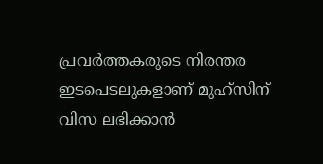പ്രവര്‍ത്തകരുടെ നിരന്തര ഇടപെടലുകളാണ് മുഹ്‌സിന് വിസ ലഭിക്കാന്‍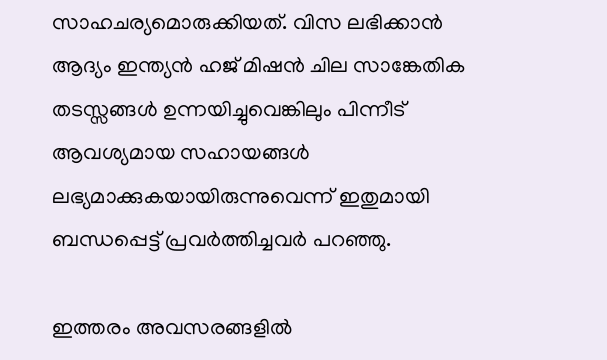സാഹചര്യമൊരുക്കിയത്. വിസ ലഭിക്കാന്‍ ആദ്യം ഇന്ത്യന്‍ ഹജ് മിഷന്‍ ചില സാങ്കേതിക തടസ്സങ്ങള്‍ ഉന്നയിച്ചുവെങ്കിലും പിന്നീട് ആവശ്യമായ സഹായങ്ങള്‍ ലഭ്യമാക്കുകയായിരുന്നുവെന്ന് ഇതുമായി ബന്ധപ്പെട്ട് പ്രവര്‍ത്തിച്ചവര്‍ പറഞ്ഞു.

ഇത്തരം അവസരങ്ങളില്‍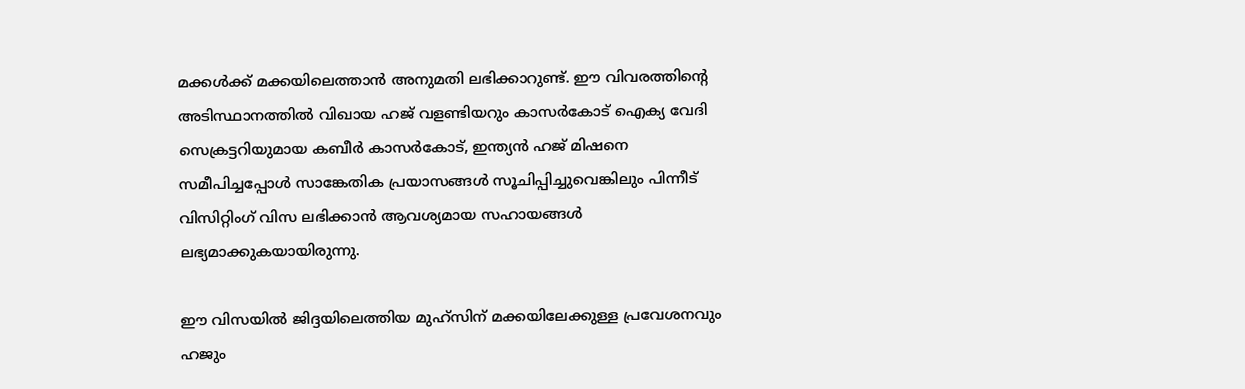മക്കള്‍ക്ക് മക്കയിലെത്താന്‍ അനുമതി ലഭിക്കാറുണ്ട്. ഈ വിവരത്തിന്റെ അടിസ്ഥാനത്തില്‍ വിഖായ ഹജ് വളണ്ടിയറും കാസര്‍കോട് ഐക്യ വേദി സെക്രട്ടറിയുമായ കബീര്‍ കാസര്‍കോട്, ഇന്ത്യന്‍ ഹജ് മിഷനെ സമീപിച്ചപ്പോള്‍ സാങ്കേതിക പ്രയാസങ്ങള്‍ സൂചിപ്പിച്ചുവെങ്കിലും പിന്നീട് വിസിറ്റിംഗ് വിസ ലഭിക്കാന്‍ ആവശ്യമായ സഹായങ്ങള്‍ ലഭ്യമാക്കുകയായിരുന്നു.

ഈ വിസയില്‍ ജിദ്ദയിലെത്തിയ മുഹ്‌സിന് മക്കയിലേക്കുള്ള പ്രവേശനവും ഹജും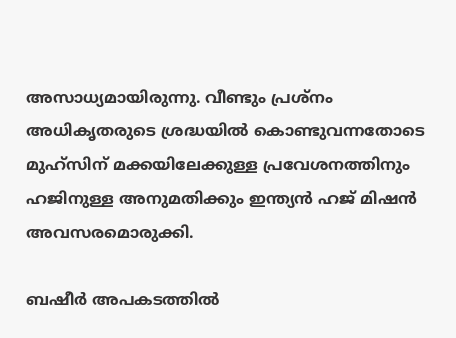അസാധ്യമായിരുന്നു. വീണ്ടും പ്രശ്‌നം അധികൃതരുടെ ശ്രദ്ധയില്‍ കൊണ്ടുവന്നതോടെ മുഹ്‌സിന് മക്കയിലേക്കുള്ള പ്രവേശനത്തിനും ഹജിനുള്ള അനുമതിക്കും ഇന്ത്യന്‍ ഹജ് മിഷന്‍ അവസരമൊരുക്കി.

ബഷീര്‍ അപകടത്തില്‍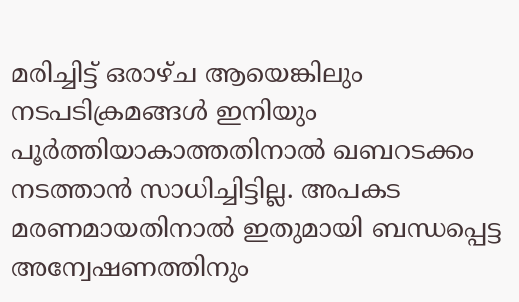മരിച്ചിട്ട് ഒരാഴ്ച ആയെങ്കിലും നടപടിക്രമങ്ങള്‍ ഇനിയും പൂര്‍ത്തിയാകാത്തതിനാല്‍ ഖബറടക്കം നടത്താന്‍ സാധിച്ചിട്ടില്ല. അപകട മരണമായതിനാല്‍ ഇതുമായി ബന്ധപ്പെട്ട അന്വേഷണത്തിനും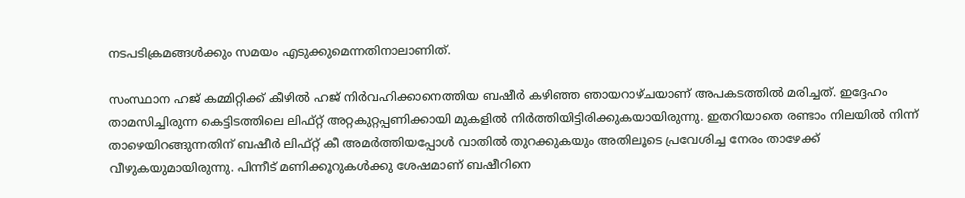നടപടിക്രമങ്ങള്‍ക്കും സമയം എടുക്കുമെന്നതിനാലാണിത്.

സംസ്ഥാന ഹജ് കമ്മിറ്റിക്ക് കീഴില്‍ ഹജ് നിര്‍വഹിക്കാനെത്തിയ ബഷീര്‍ കഴിഞ്ഞ ഞായറാഴ്ചയാണ് അപകടത്തില്‍ മരിച്ചത്. ഇദ്ദേഹം താമസിച്ചിരുന്ന കെട്ടിടത്തിലെ ലിഫ്റ്റ് അറ്റകുറ്റപ്പണിക്കായി മുകളില്‍ നിര്‍ത്തിയിട്ടിരിക്കുകയായിരുന്നു. ഇതറിയാതെ രണ്ടാം നിലയില്‍ നിന്ന് താഴെയിറങ്ങുന്നതിന് ബഷീര്‍ ലിഫ്റ്റ് കീ അമര്‍ത്തിയപ്പോള്‍ വാതില്‍ തുറക്കുകയും അതിലൂടെ പ്രവേശിച്ച നേരം താഴേക്ക് വീഴുകയുമായിരുന്നു. പിന്നീട് മണിക്കൂറുകള്‍ക്കു ശേഷമാണ് ബഷീറിനെ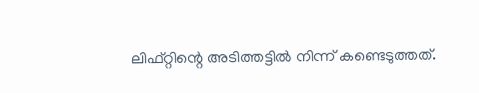ലിഫ്റ്റിന്റെ അടിത്തട്ടില്‍ നിന്ന് കണ്ടെടുത്തത്.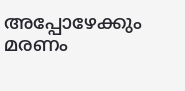അപ്പോഴേക്കും മരണം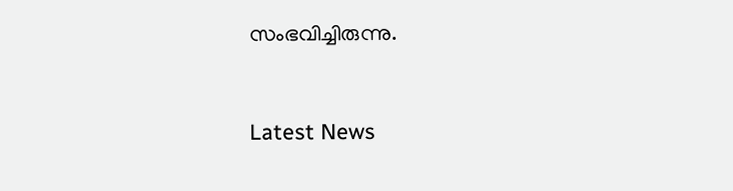സംഭവിച്ചിരുന്നു.


Latest News